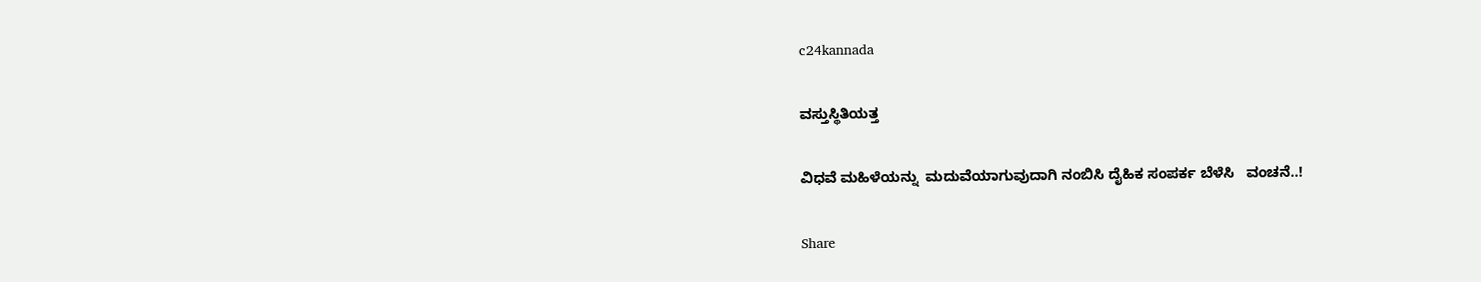c24kannada

ವಸ್ತುಸ್ಥಿತಿಯತ್ತ

ವಿಧವೆ ಮಹಿಳೆಯನ್ನು  ಮದುವೆಯಾಗುವುದಾಗಿ ನಂಬಿಸಿ ದೈಹಿಕ ಸಂಪರ್ಕ ಬೆಳೆಸಿ   ವಂಚನೆ..!

Share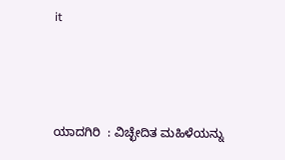it



ಯಾದಗಿರಿ  : ವಿಚ್ಛೇದಿತ ಮಹಿಳೆಯನ್ನು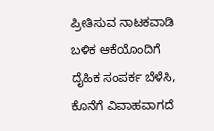ಪ್ರೀತಿಸುವ ನಾಟಕವಾಡಿ ಬಳಿಕ ಆಕೆಯೊಂದಿಗೆ ದೈಹಿಕ ಸಂಪರ್ಕ ಬೆಳೆಸಿ, ಕೊನೆಗೆ ವಿವಾಹವಾಗದೆ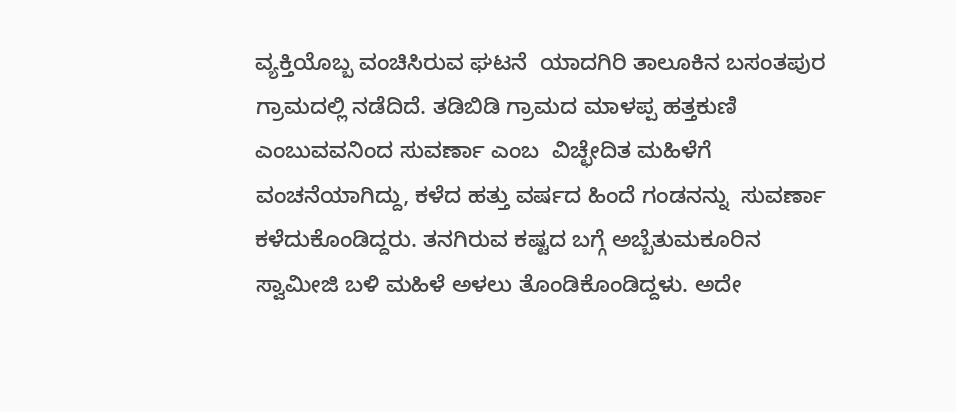ವ್ಯಕ್ತಿಯೊಬ್ಬ ವಂಚಿಸಿರುವ ಘಟನೆ  ಯಾದಗಿರಿ ತಾಲೂಕಿನ ಬಸಂತಪುರ ಗ್ರಾಮದಲ್ಲಿ ನಡೆದಿದೆ. ತಡಿಬಿಡಿ ಗ್ರಾಮದ ಮಾಳಪ್ಪ ಹತ್ತಕುಣಿ ಎಂಬುವವನಿಂದ ಸುವರ್ಣಾ ಎಂಬ  ವಿಚ್ಛೇದಿತ ಮಹಿಳೆಗೆ ವಂಚನೆಯಾಗಿದ್ದು, ಕಳೆದ ಹತ್ತು ವರ್ಷದ ಹಿಂದೆ ಗಂಡನನ್ನು  ಸುವರ್ಣಾ ಕಳೆದುಕೊಂಡಿದ್ದರು. ತನಗಿರುವ ಕಷ್ಟದ ಬಗ್ಗೆ ಅಬ್ಬೆತುಮಕೂರಿನ ಸ್ವಾಮೀಜಿ ಬಳಿ ಮಹಿಳೆ ಅಳಲು ತೊಂಡಿಕೊಂಡಿದ್ದಳು. ಅದೇ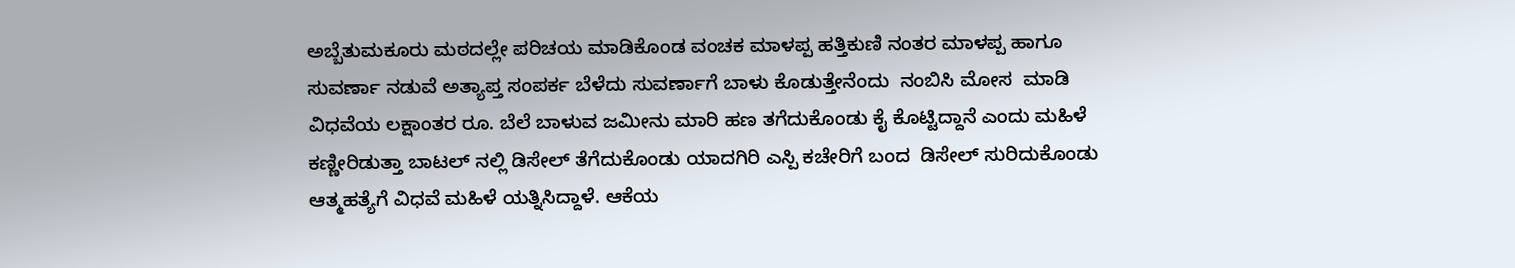ಅಬ್ಬೆತುಮಕೂರು ಮಠದಲ್ಲೇ ಪರಿಚಯ ಮಾಡಿಕೊಂಡ ವಂಚಕ ಮಾಳಪ್ಪ ಹತ್ತಿಕುಣಿ ನಂತರ ಮಾಳಪ್ಪ ಹಾಗೂ ಸುವರ್ಣಾ ನಡುವೆ ಅತ್ಯಾಪ್ತ ಸಂಪರ್ಕ ಬೆಳೆದು ಸುವರ್ಣಾಗೆ ಬಾಳು ಕೊಡುತ್ತೇನೆಂದು‌  ನಂಬಿಸಿ ಮೋಸ  ಮಾಡಿ ವಿಧವೆಯ ಲಕ್ಷಾಂತರ ರೂ. ಬೆಲೆ ಬಾಳುವ ಜಮೀನು ಮಾರಿ ಹಣ ತಗೆದುಕೊಂಡು ಕೈ ಕೊಟ್ಟಿದ್ದಾನೆ ಎಂದು ಮಹಿಳೆ ಕಣ್ಣೀರಿಡುತ್ತಾ ಬಾಟಲ್ ನಲ್ಲಿ ಡಿಸೇಲ್ ತೆಗೆದುಕೊಂಡು ಯಾದಗಿರಿ ಎಸ್ಪಿ ಕಚೇರಿಗೆ ಬಂದ  ಡಿಸೇಲ್ ಸುರಿದುಕೊಂಡು ಆತ್ಮಹತ್ಯೆಗೆ ವಿಧವೆ ಮಹಿಳೆ ಯತ್ನಿಸಿದ್ದಾಳೆ. ಆಕೆಯ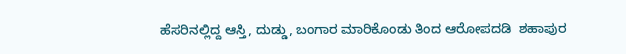ಹೆಸರಿನಲ್ಲಿದ್ದ ಆಸ್ತಿ, ದುಡ್ಡು, ಬಂಗಾರ ಮಾರಿಕೊಂಡು ತಿಂದ ಆರೋಪದಡಿ  ಶಹಾಪುರ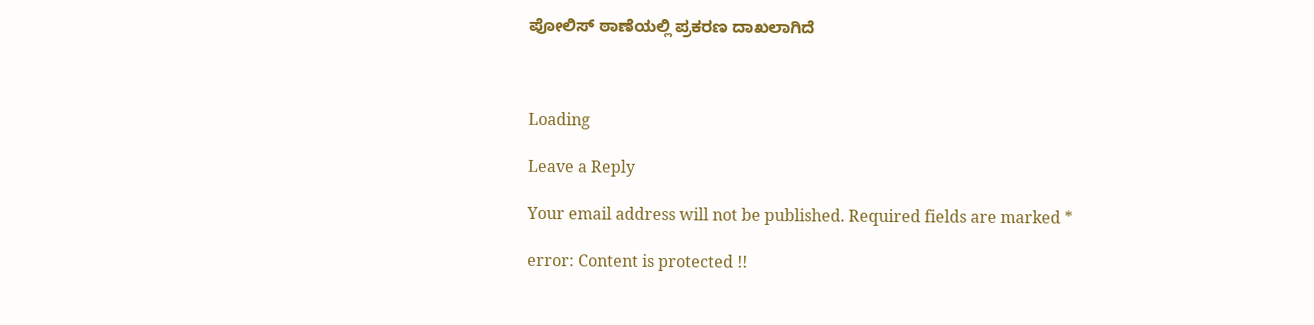ಪೋಲಿಸ್ ಠಾಣೆಯಲ್ಲಿ ಪ್ರಕರಣ ದಾಖಲಾಗಿದೆ



Loading

Leave a Reply

Your email address will not be published. Required fields are marked *

error: Content is protected !!